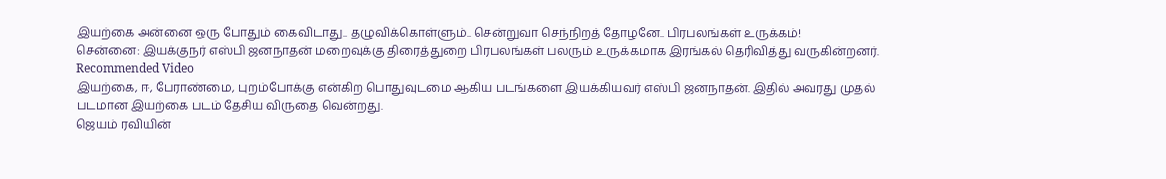இயற்கை அன்னை ஒரு போதும் கைவிடாது.. தழுவிக்கொள்ளும்.. சென்றுவா செந்நிறத் தோழனே.. பிரபலங்கள் உருக்கம்!
சென்னை: இயக்குநர் எஸ்பி ஜனநாதன் மறைவுக்கு திரைத்துறை பிரபலங்கள் பலரும் உருக்கமாக இரங்கல் தெரிவித்து வருகின்றனர்.
Recommended Video
இயற்கை, ஈ, பேராண்மை, புறம்போக்கு என்கிற பொதுவுடமை ஆகிய படங்களை இயக்கியவர் எஸ்பி ஜனநாதன். இதில் அவரது முதல் படமான இயற்கை படம் தேசிய விருதை வென்றது.
ஜெயம் ரவியின்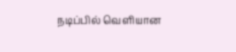நடிப்பில் வெளியான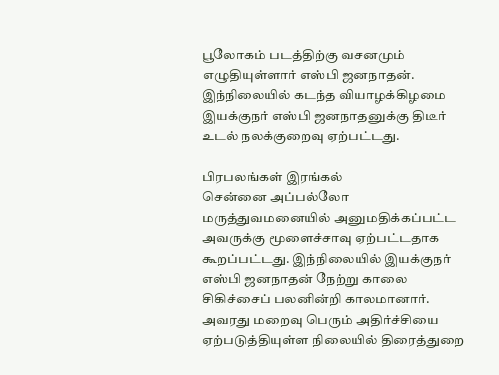பூலோகம் படத்திற்கு வசனமும் எழுதியுள்ளார் எஸ்பி ஜனநாதன். இந்நிலையில் கடந்த வியாழக்கிழமை இயக்குநர் எஸ்பி ஜனநாதனுக்கு திடீர் உடல் நலக்குறைவு ஏற்பட்டது.

பிரபலங்கள் இரங்கல்
சென்னை அப்பல்லோ மருத்துவமனையில் அனுமதிக்கப்பட்ட அவருக்கு மூளைச்சாவு ஏற்பட்டதாக கூறப்பட்டது. இந்நிலையில் இயக்குநர் எஸ்பி ஜனநாதன் நேற்று காலை சிகிச்சைப் பலனின்றி காலமானார். அவரது மறைவு பெரும் அதிர்ச்சியை ஏற்படுத்தியுள்ள நிலையில் திரைத்துறை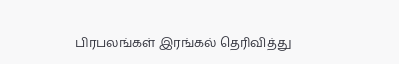பிரபலங்கள் இரங்கல் தெரிவித்து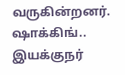வருகின்றனர்.
ஷாக்கிங்..
இயக்குநர்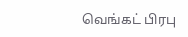வெங்கட் பிரபு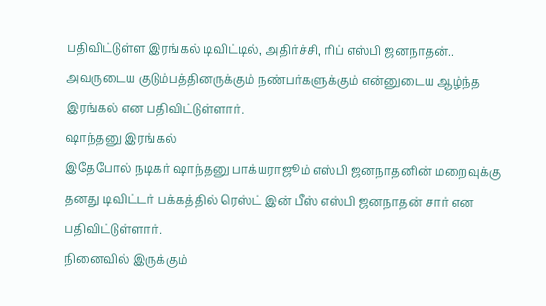பதிவிட்டுள்ள இரங்கல் டிவிட்டில், அதிர்ச்சி, ரிப் எஸ்பி ஜனநாதன்.. அவருடைய குடும்பத்தினருக்கும் நண்பர்களுக்கும் என்னுடைய ஆழ்ந்த இரங்கல் என பதிவிட்டுள்ளார்.
ஷாந்தனு இரங்கல்
இதேபோல் நடிகர் ஷாந்தனு பாக்யராஜூம் எஸ்பி ஜனநாதனின் மறைவுக்கு தனது டிவிட்டர் பக்கத்தில் ரெஸ்ட் இன் பீஸ் எஸ்பி ஜனநாதன் சார் என பதிவிட்டுள்ளார்.
நினைவில் இருக்கும்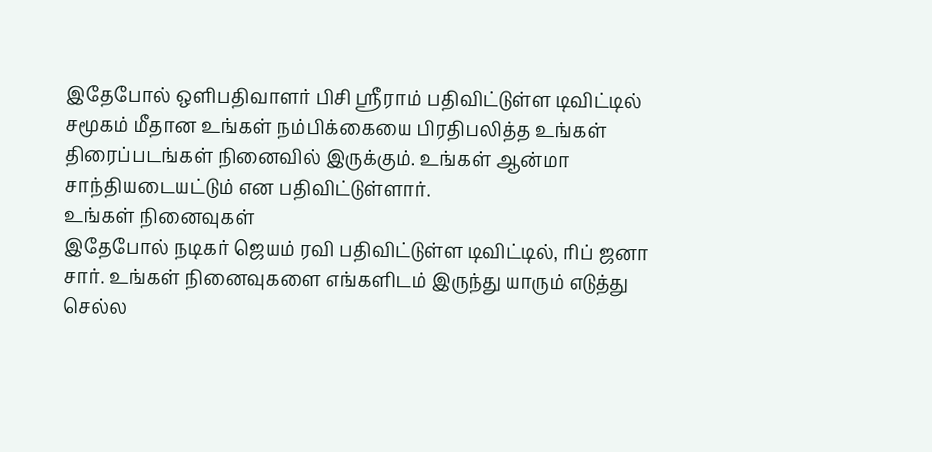இதேபோல் ஒளிபதிவாளர் பிசி ஸ்ரீராம் பதிவிட்டுள்ள டிவிட்டில் சமூகம் மீதான உங்கள் நம்பிக்கையை பிரதிபலித்த உங்கள் திரைப்படங்கள் நினைவில் இருக்கும். உங்கள் ஆன்மா சாந்தியடையட்டும் என பதிவிட்டுள்ளார்.
உங்கள் நினைவுகள்
இதேபோல் நடிகர் ஜெயம் ரவி பதிவிட்டுள்ள டிவிட்டில், ரிப் ஜனா சார். உங்கள் நினைவுகளை எங்களிடம் இருந்து யாரும் எடுத்து செல்ல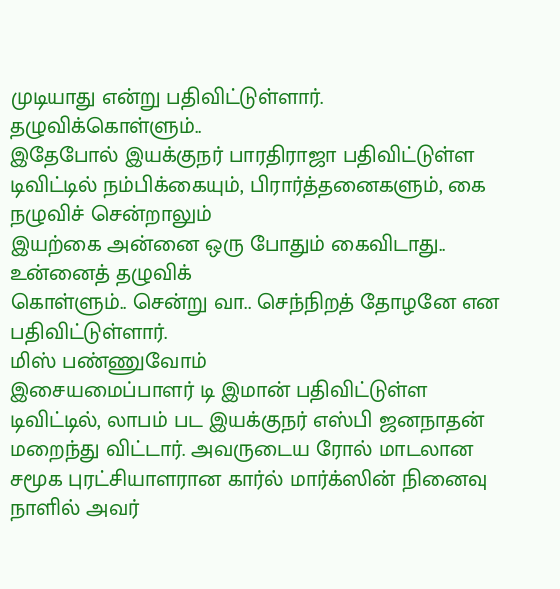முடியாது என்று பதிவிட்டுள்ளார்.
தழுவிக்கொள்ளும்..
இதேபோல் இயக்குநர் பாரதிராஜா பதிவிட்டுள்ள டிவிட்டில் நம்பிக்கையும், பிரார்த்தனைகளும், கை நழுவிச் சென்றாலும்
இயற்கை அன்னை ஒரு போதும் கைவிடாது.. உன்னைத் தழுவிக்
கொள்ளும்.. சென்று வா.. செந்நிறத் தோழனே என பதிவிட்டுள்ளார்.
மிஸ் பண்ணுவோம்
இசையமைப்பாளர் டி இமான் பதிவிட்டுள்ள டிவிட்டில், லாபம் பட இயக்குநர் எஸ்பி ஜனநாதன் மறைந்து விட்டார். அவருடைய ரோல் மாடலான சமூக புரட்சியாளரான கார்ல் மார்க்ஸின் நினைவு நாளில் அவர்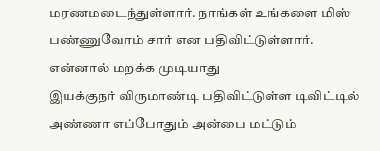மரணமடைந்துள்ளார். நாங்கள் உங்களை மிஸ் பண்ணுவோம் சார் என பதிவிட்டுள்ளார்.
என்னால் மறக்க முடியாது
இயக்குநர் விருமாண்டி பதிவிட்டுள்ள டிவிட்டில் அண்ணா எப்போதும் அன்பை மட்டும்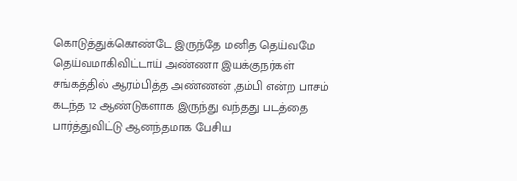கொடுத்துக்கொண்டே இருந்தே மனித தெய்வமே தெய்வமாகிவிட்டாய் அண்ணா இயக்குநர்கள் சங்கத்தில் ஆரம்பித்த அண்ணன் ,தம்பி என்ற பாசம் கடந்த 12 ஆண்டுகளாக இருந்து வந்தது படத்தை பார்த்துவிட்டு ஆனந்தமாக பேசிய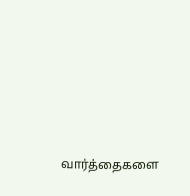வார்த்தைகளை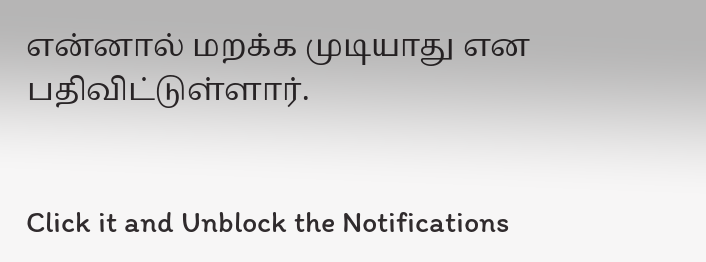என்னால் மறக்க முடியாது என பதிவிட்டுள்ளார்.


Click it and Unblock the Notifications